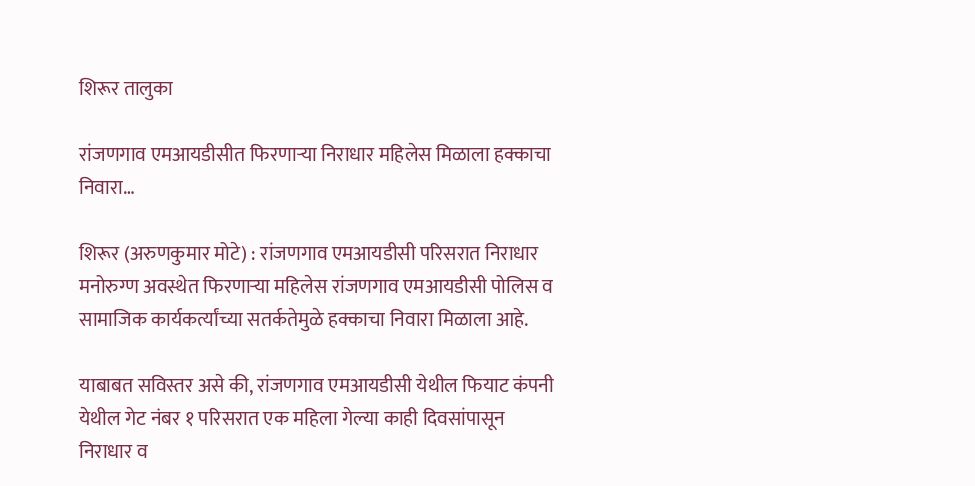शिरूर तालुका

रांजणगाव एमआयडीसीत फिरणाऱ्या निराधार महिलेस मिळाला हक्काचा निवारा…

शिरूर (अरुणकुमार मोटे) : रांजणगाव एमआयडीसी परिसरात निराधार मनोरुग्ण अवस्थेत फिरणाऱ्या महिलेस रांजणगाव एमआयडीसी पोलिस व सामाजिक कार्यकर्त्यांच्या सतर्कतेमुळे हक्काचा निवारा मिळाला आहे.

याबाबत सविस्तर असे की, रांजणगाव एमआयडीसी येथील फियाट कंपनी येथील गेट नंबर १ परिसरात एक महिला गेल्या काही दिवसांपासून निराधार व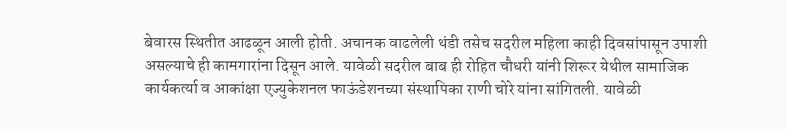बेवारस स्थितीत आढळून आली होती. अचानक वाढलेली थंडी तसेच सदरील महिला काही दिवसांपासून उपाशी असल्याचे ही कामगारांना दिसून आले. यावेळी सदरील बाब ही रोहित चौधरी यांनी शिरूर येथील सामाजिक कार्यकर्त्या व आकांक्षा एज्युकेशनल फाऊंडेशनच्या संस्थापिका राणी चोरे यांना सांगितली. यावेळी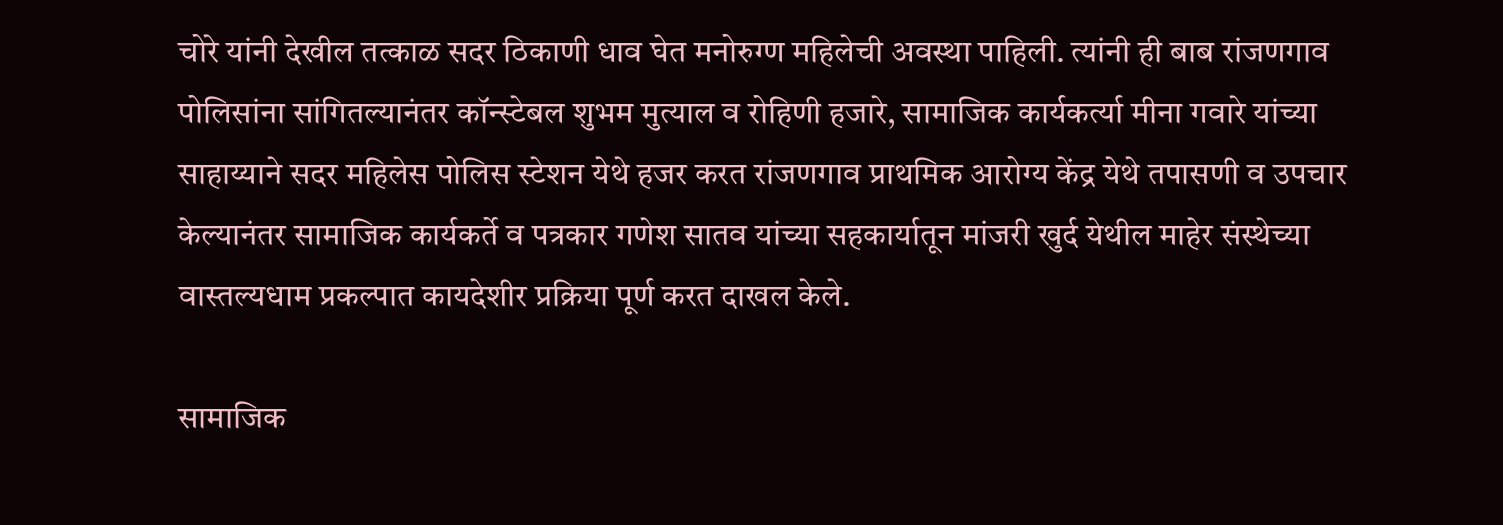चोरे यांनी देखील तत्काळ सदर ठिकाणी धाव घेत मनोरुग्ण महिलेची अवस्था पाहिली. त्यांनी ही बाब रांजणगाव पोलिसांना सांगितल्यानंतर कॉन्स्टेबल शुभम मुत्याल व रोहिणी हजारे, सामाजिक कार्यकर्त्या मीना गवारे यांच्या साहाय्याने सदर महिलेस पोलिस स्टेशन येथे हजर करत रांजणगाव प्राथमिक आरोग्य केंद्र येथे तपासणी व उपचार केल्यानंतर सामाजिक कार्यकर्ते व पत्रकार गणेश सातव यांच्या सहकार्यातून मांजरी खुर्द येथील माहेर संस्थेच्या वास्तल्यधाम प्रकल्पात कायदेशीर प्रक्रिया पूर्ण करत दाखल केले.

सामाजिक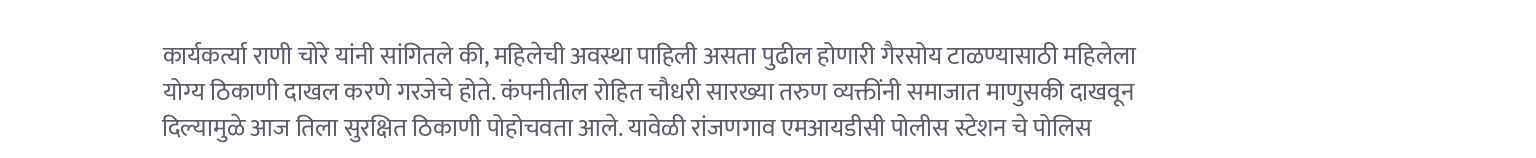कार्यकर्त्या राणी चोरे यांनी सांगितले की, महिलेची अवस्था पाहिली असता पुढील होणारी गैरसोय टाळण्यासाठी महिलेला योग्य ठिकाणी दाखल करणे गरजेचे होते. कंपनीतील रोहित चौधरी सारख्या तरुण व्यक्तींनी समाजात माणुसकी दाखवून दिल्यामुळे आज तिला सुरक्षित ठिकाणी पोहोचवता आले. यावेळी रांजणगाव एमआयडीसी पोलीस स्टेशन चे पोलिस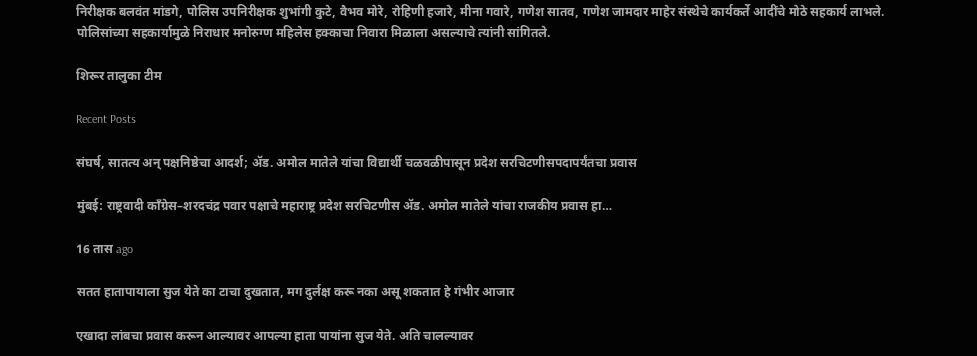निरीक्षक बलवंत मांडगे, पोलिस उपनिरीक्षक शुभांगी कुटे, वैभव मोरे, रोहिणी हजारे, मीना गवारे, गणेश सातव, गणेश जामदार माहेर संस्थेचे कार्यकर्ते आदींचे मोठे सहकार्य लाभले. पोलिसांच्या सहकार्यामुळे निराधार मनोरुग्ण महिलेस हक्काचा निवारा मिळाला असल्याचे त्यांनी सांगितले.

शिरूर तालुका टीम

Recent Posts

संघर्ष, सातत्य अन् पक्षनिष्ठेचा आदर्श; ॲड. अमोल मातेले यांचा विद्यार्थी चळवळीपासून प्रदेश सरचिटणीसपदापर्यंतचा प्रवास

मुंबई: राष्ट्रवादी काँग्रेस–शरदचंद्र पवार पक्षाचे महाराष्ट्र प्रदेश सरचिटणीस ॲड. अमोल मातेले यांचा राजकीय प्रवास हा…

16 तास ago

सतत हातापायाला सुज येते का टाचा दुखतात, मग दुर्लक्ष करू नका असू शकतात हे गंभीर आजार

एखादा लांबचा प्रवास करून आल्यावर आपल्या हाता पायांना सुज येते. अति चालल्यावर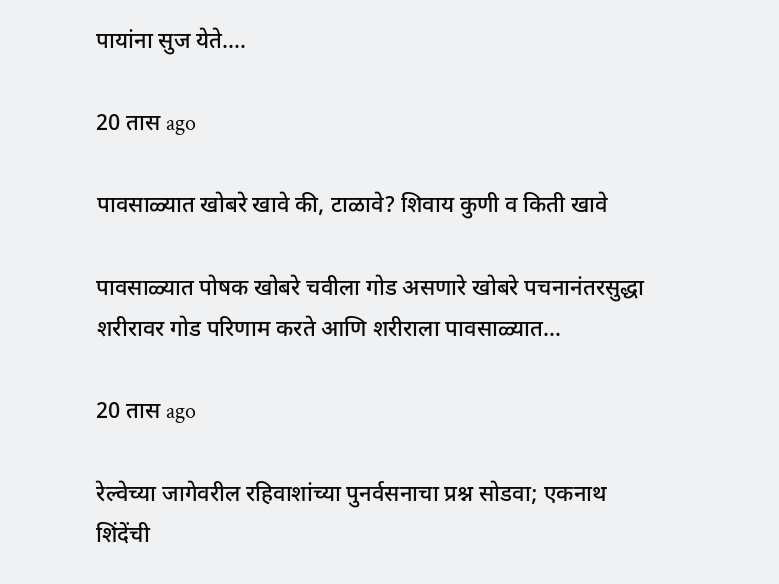पायांना सुज येते.…

20 तास ago

पावसाळ्यात खोबरे खावे की, टाळावे? शिवाय कुणी व किती खावे

पावसाळ्यात पोषक खोबरे चवीला गोड असणारे खोबरे पचनानंतरसुद्धा शरीरावर गोड परिणाम करते आणि शरीराला पावसाळ्यात…

20 तास ago

रेल्वेच्या जागेवरील रहिवाशांच्या पुनर्वसनाचा प्रश्न सोडवा; एकनाथ शिंदेंची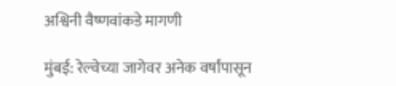अश्विनी वैष्णवांकडे मागणी

मुंबई: रेल्वेच्या जागेवर अनेक वर्षांपासून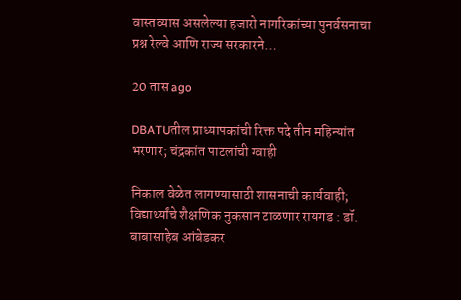वास्तव्यास असलेल्या हजारो नागरिकांच्या पुनर्वसनाचा प्रश्न रेल्वे आणि राज्य सरकारने…

20 तास ago

DBATUतील प्राध्यापकांची रिक्त पदे तीन महिन्यांत भरणार; चंद्रकांत पाटलांची ग्वाही

निकाल वेळेत लागण्यासाठी शासनाची कार्यवाही; विद्यार्थ्यांचे शैक्षणिक नुकसान टाळणार रायगड : डॉ. बाबासाहेब आंबेडकर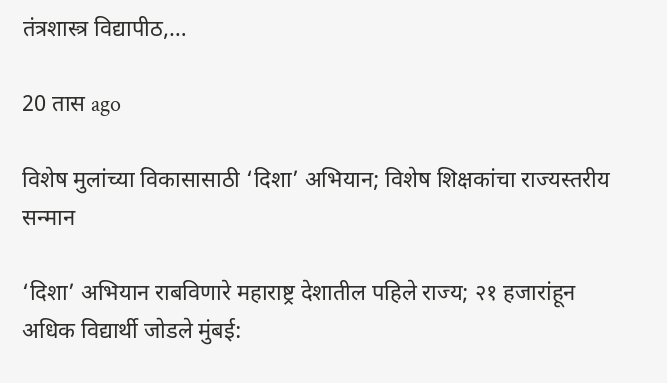तंत्रशास्त्र विद्यापीठ,…

20 तास ago

विशेष मुलांच्या विकासासाठी ‘दिशा’ अभियान; विशेष शिक्षकांचा राज्यस्तरीय सन्मान

‘दिशा’ अभियान राबविणारे महाराष्ट्र देशातील पहिले राज्य; २१ हजारांहून अधिक विद्यार्थी जोडले मुंबई: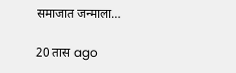समाजात जन्माला…

20 तास ago